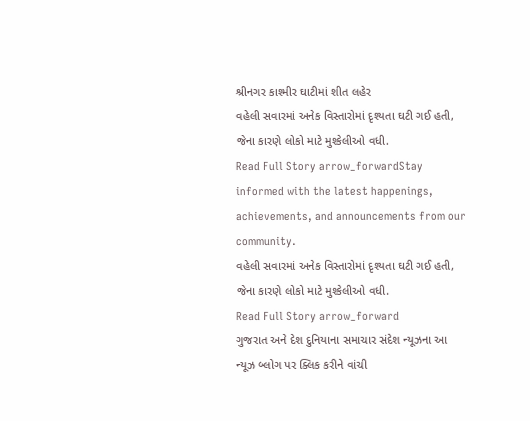શ્રીનગર કાશ્મીર ઘાટીમાં શીત લહેર
વહેલી સવારમાં અનેક વિસ્તારોમાં દૃશ્યતા ઘટી ગઈ હતી, જેના કારણે લોકો માટે મુશ્કેલીઓ વધી.
Read Full Story arrow_forwardStay informed with the latest happenings, achievements, and announcements from our community.
વહેલી સવારમાં અનેક વિસ્તારોમાં દૃશ્યતા ઘટી ગઈ હતી, જેના કારણે લોકો માટે મુશ્કેલીઓ વધી.
Read Full Story arrow_forward
ગુજરાત અને દેશ દુનિયાના સમાચાર સંદેશ ન્યૂઝના આ ન્યૂઝ બ્લોગ પર ક્લિક કરીને વાંચી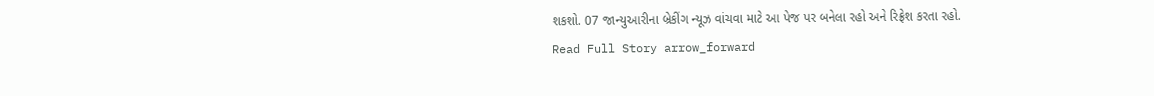શકશો. 07 જાન્યુઆરીના બ્રેકીંગ ન્યૂઝ વાંચવા માટે આ પેજ પર બનેલા રહો અને રિફ્રેશ કરતા રહો.
Read Full Story arrow_forward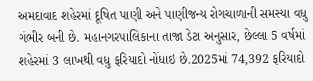અમદાવાદ શહેરમાં દૂષિત પાણી અને પાણીજન્ય રોગચાળાની સમસ્યા વધુ ગંભીર બની છે. મહાનગરપાલિકાના તાજા ડેટા અનુસાર, છેલ્લા 5 વર્ષમાં શહેરમાં 3 લાખથી વધુ ફરિયાદો નોંધાઇ છે.2025માં 74,392 ફરિયાદો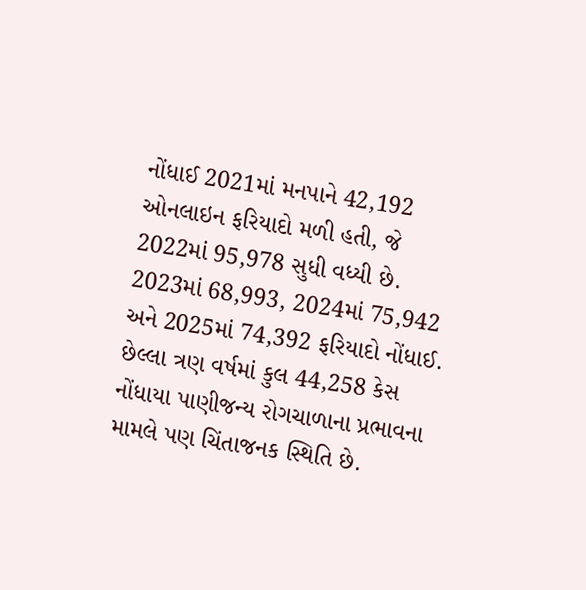નોંધાઈ 2021માં મનપાને 42,192 ઓનલાઇન ફરિયાદો મળી હતી, જે 2022માં 95,978 સુધી વધ્યી છે. 2023માં 68,993, 2024માં 75,942 અને 2025માં 74,392 ફરિયાદો નોંધાઈ. છેલ્લા ત્રણ વર્ષમાં કુલ 44,258 કેસ નોંધાયા પાણીજન્ય રોગચાળાના પ્રભાવના મામલે પણ ચિંતાજનક સ્થિતિ છે.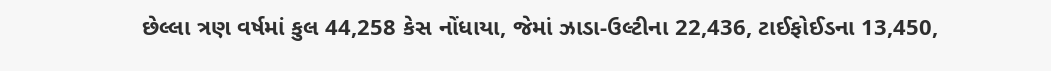છેલ્લા ત્રણ વર્ષમાં કુલ 44,258 કેસ નોંધાયા, જેમાં ઝાડા-ઉલ્ટીના 22,436, ટાઈફોઈડના 13,450,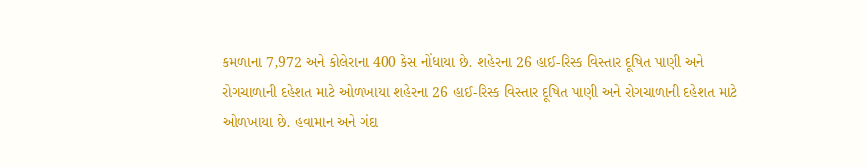કમળાના 7,972 અને કોલેરાના 400 કેસ નોંધાયા છે. શહેરના 26 હાઈ-રિસ્ક વિસ્તાર દૂષિત પાણી અને રોગચાળાની દહેશત માટે ઓળખાયા શહેરના 26 હાઈ-રિસ્ક વિસ્તાર દૂષિત પાણી અને રોગચાળાની દહેશત માટે ઓળખાયા છે. હવામાન અને ગંદા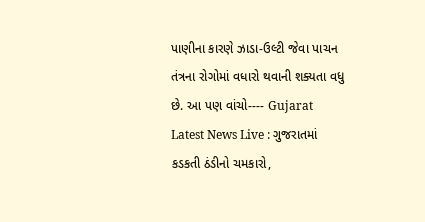પાણીના કારણે ઝાડા-ઉલ્ટી જેવા પાચન તંત્રના રોગોમાં વધારો થવાની શક્યતા વધુ છે. આ પણ વાંચો---- Gujarat Latest News Live : ગુજરાતમાં કડકતી ઠંડીનો ચમકારો,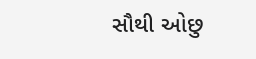સૌથી ઓછુ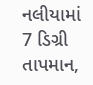નલીયામાં 7 ડિગ્રી તાપમાન,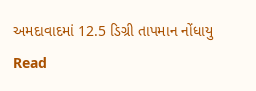અમદાવાદમાં 12.5 ડિગ્રી તાપમાન નોંધાયુ
Read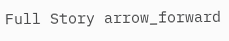Full Story arrow_forward